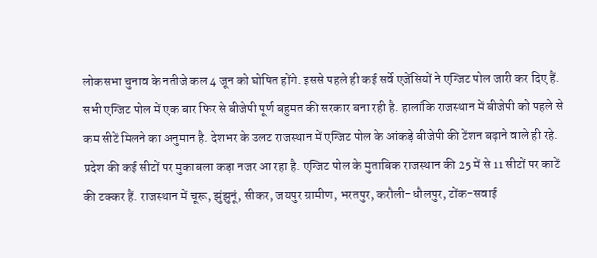लोकसभा चुनाव के नतीजे कल 4 जून को घोषित होंगे. इससे पहले ही कई सर्वे एजेंसियों ने एग्जिट पोल जारी कर दिए हैं. सभी एग्जिट पोल में एक बार फिर से बीजेपी पूर्ण बहुमत की सरकार बना रही है. हालांकि राजस्थान में बीजेपी को पहले से कम सीटें मिलने का अनुमान है. देशभर के उलट राजस्थान में एग्जिट पोल के आंकड़े बीजेपी की टेंशन बढ़ाने वाले ही रहे. प्रदेश की कई सीटों पर मुकाबला कड़ा नजर आ रहा है. एग्जिट पोल के मुताबिक राजस्थान की 25 में से 11 सीटों पर काटें की टक्कर हैं. राजस्थान में चूरू, झुंझुनूं, सीकर, जयपुर ग्रामीण, भरतपुर, करौली-धौलपुर, टोंक-सवाई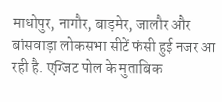माधोपुर, नागौर, बाड़मेर, जालौर और बांसवाड़ा लोकसभा सीटें फंसी हुई नजर आ रही है. एग्जिट पोल के मुताबिक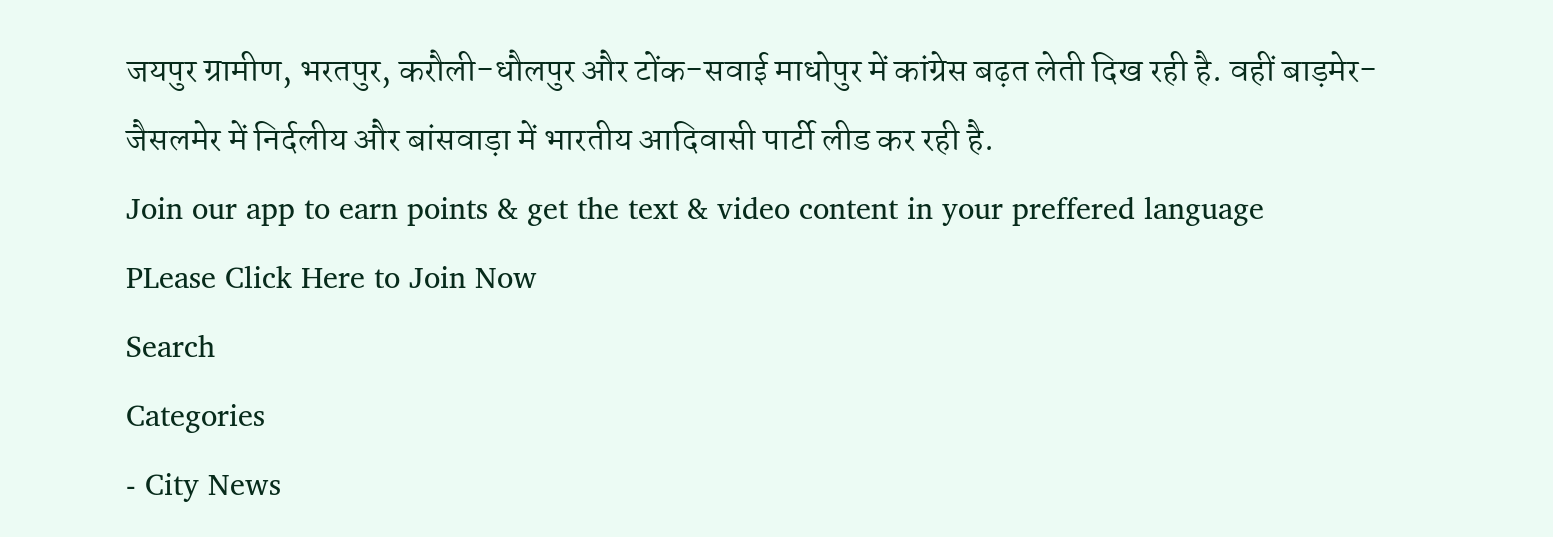जयपुर ग्रामीण, भरतपुर, करौली-धौलपुर और टोंक-सवाई माधोपुर में कांग्रेस बढ़त लेती दिख रही है. वहीं बाड़मेर-जैसलमेर में निर्दलीय और बांसवाड़ा में भारतीय आदिवासी पार्टी लीड कर रही है.
Join our app to earn points & get the text & video content in your preffered language
PLease Click Here to Join Now
Search
Categories
- City News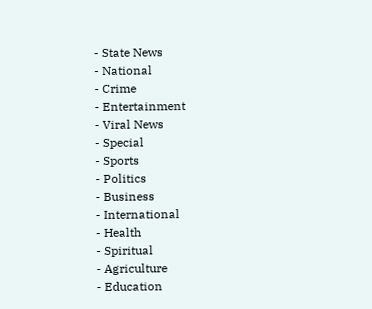- State News
- National
- Crime
- Entertainment
- Viral News
- Special
- Sports
- Politics
- Business
- International
- Health
- Spiritual
- Agriculture
- Education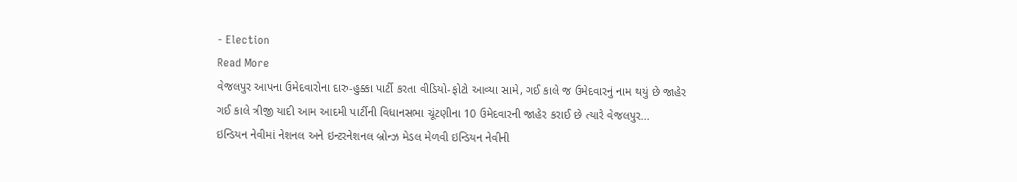- Election
Read More
વેજલપુર આપના ઉમેદવારોના દારુ-હુક્કા પાર્ટી કરતા વીડિયો-ફોટો આવ્યા સામે, ગઈ કાલે જ ઉમેદવારનું નામ થયું છે જાહેર
ગઈ કાલે ત્રીજી યાદી આમ આદમી પાર્ટીની વિધાનસભા ચૂંટણીના 10 ઉમેદવારની જાહેર કરાઈ છે ત્યારે વેજલપુર...
ઇન્ડિયન નેવીમાં નેશનલ અને ઇન્ટરનેશનલ બ્રોન્ઝ મેડલ મેળવી ઇન્ડિયન નેવીની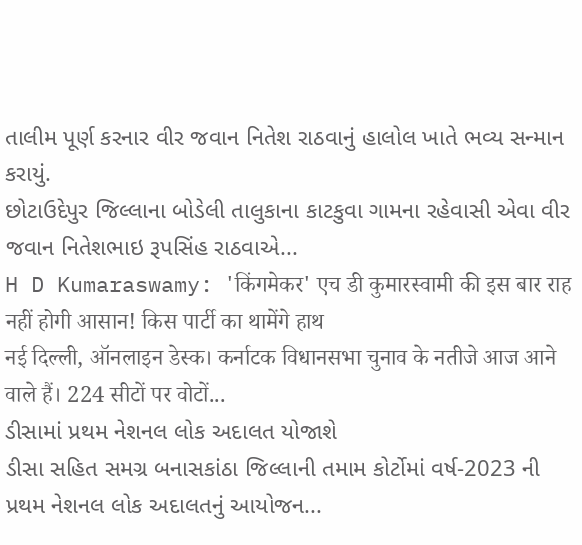તાલીમ પૂર્ણ કરનાર વીર જવાન નિતેશ રાઠવાનું હાલોલ ખાતે ભવ્ય સન્માન કરાયું.
છોટાઉદેપુર જિલ્લાના બોડેલી તાલુકાના કાટકુવા ગામના રહેવાસી એવા વીર જવાન નિતેશભાઇ રૂપસિંહ રાઠવાએ...
H D Kumaraswamy: 'किंगमेकर' एच डी कुमारस्वामी की इस बार राह नहीं होगी आसान! किस पार्टी का थामेंगे हाथ
नई दिल्ली, ऑनलाइन डेस्क। कर्नाटक विधानसभा चुनाव के नतीजे आज आने वाले हैं। 224 सीटों पर वोटों...
ડીસામાં પ્રથમ નેશનલ લોક અદાલત યોજાશે
ડીસા સહિત સમગ્ર બનાસકાંઠા જિલ્લાની તમામ કોર્ટોમાં વર્ષ-2023 ની પ્રથમ નેશનલ લોક અદાલતનું આયોજન...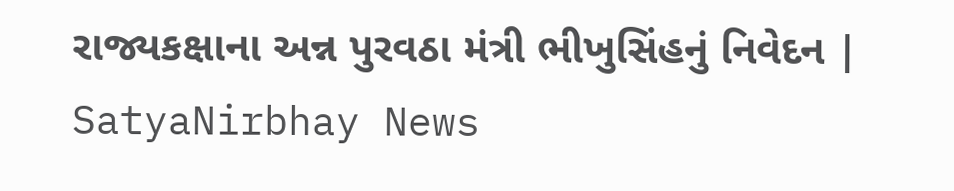રાજ્યકક્ષાના અન્ન પુરવઠા મંત્રી ભીખુસિંહનું નિવેદન | SatyaNirbhay News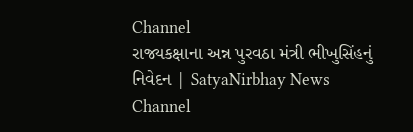Channel
રાજ્યકક્ષાના અન્ન પુરવઠા મંત્રી ભીખુસિંહનું નિવેદન | SatyaNirbhay News Channel